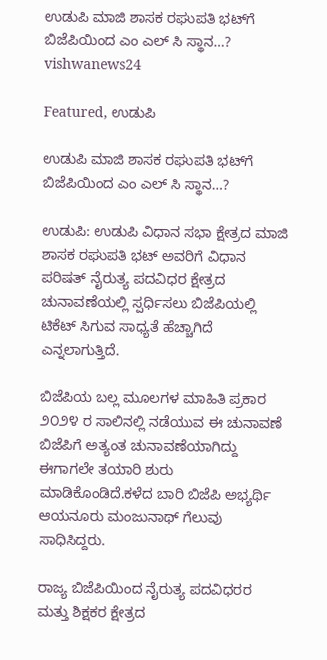ಉಡುಪಿ ಮಾಜಿ ಶಾಸಕ ರಘುಪತಿ ಭಟ್‌ಗೆ ಬಿಜೆಪಿಯಿಂದ ಎಂ ಎಲ್ ಸಿ ಸ್ಥಾನ…? vishwanews24

Featured, ಉಡುಪಿ

ಉಡುಪಿ ಮಾಜಿ ಶಾಸಕ ರಘುಪತಿ ಭಟ್‌ಗೆ ಬಿಜೆಪಿಯಿಂದ ಎಂ ಎಲ್ ಸಿ ಸ್ಥಾನ…?

ಉಡುಪಿ: ಉಡುಪಿ ವಿಧಾನ ಸಭಾ ಕ್ಷೇತ್ರದ ಮಾಜಿ ಶಾಸಕ ರಘುಪತಿ ಭಟ್ ಅವರಿಗೆ ವಿಧಾನ ಪರಿಷತ್ ನೈರುತ್ಯ ಪದವಿಧರ ಕ್ಷೇತ್ರದ ಚುನಾವಣೆಯಲ್ಲಿ ಸ್ಪರ್ಧಿಸಲು ಬಿಜೆಪಿಯಲ್ಲಿ ಟಿಕೆಟ್ ಸಿಗುವ ಸಾಧ್ಯತೆ ಹೆಚ್ಚಾಗಿದೆ ಎನ್ನಲಾಗುತ್ತಿದೆ.

ಬಿಜೆಪಿಯ ಬಲ್ಲ ಮೂಲಗಳ ಮಾಹಿತಿ ಪ್ರಕಾರ ೨೦೨೪ ರ ಸಾಲಿನಲ್ಲಿ ನಡೆಯುವ ಈ ಚುನಾವಣೆ ಬಿಜೆಪಿಗೆ ಅತ್ಯಂತ ಚುನಾವಣೆಯಾಗಿದ್ದು ಈಗಾಗಲೇ ತಯಾರಿ ಶುರು ಮಾಡಿಕೊಂಡಿದೆ.ಕಳೆದ ಬಾರಿ ಬಿಜೆಪಿ ಅಭ್ಯರ್ಥಿ  ಆಯನೂರು ಮಂಜುನಾಥ್ ಗೆಲುವು ಸಾಧಿಸಿದ್ದರು.

ರಾಜ್ಯ ಬಿಜೆಪಿಯಿಂದ ನೈರುತ್ಯ ಪದವಿಧರರ ಮತ್ತು ಶಿಕ್ಷಕರ ಕ್ಷೇತ್ರದ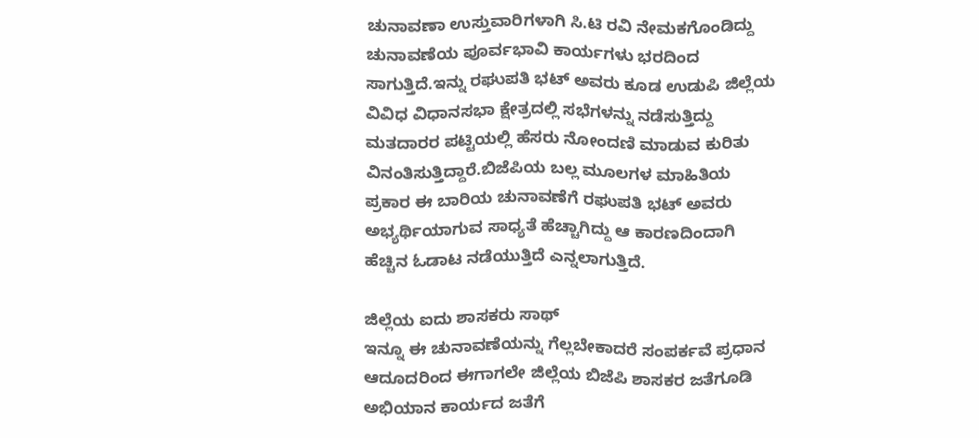ಚುನಾವಣಾ ಉಸ್ತುವಾರಿಗಳಾಗಿ ಸಿ.ಟಿ ರವಿ ನೇಮಕಗೊಂಡಿದ್ದು ಚುನಾವಣೆಯ ಪೂರ್ವಭಾವಿ ಕಾರ್ಯಗಳು ಭರದಿಂದ ಸಾಗುತ್ತಿದೆ.ಇನ್ನು ರಘುಪತಿ ಭಟ್ ಅವರು ಕೂಡ ಉಡುಪಿ ಜಿಲ್ಲೆಯ ವಿವಿಧ ವಿಧಾನಸಭಾ ಕ್ಷೇತ್ರದಲ್ಲಿ ಸಭೆಗಳನ್ನು ನಡೆಸುತ್ತಿದ್ದು ಮತದಾರರ ಪಟ್ಟಿಯಲ್ಲಿ ಹೆಸರು ನೋಂದಣಿ ಮಾಡುವ ಕುರಿತು ವಿನಂತಿಸುತ್ತಿದ್ದಾರೆ.ಬಿಜೆಪಿಯ ಬಲ್ಲ ಮೂಲಗಳ ಮಾಹಿತಿಯ ಪ್ರಕಾರ ಈ ಬಾರಿಯ ಚುನಾವಣೆಗೆ ರಘುಪತಿ ಭಟ್ ಅವರು ಅಭ್ಯರ್ಥಿಯಾಗುವ ಸಾಧ್ಯತೆ ಹೆಚ್ಚಾಗಿದ್ದು ಆ ಕಾರಣದಿಂದಾಗಿ ಹೆಚ್ಚಿನ ಓಡಾಟ ನಡೆಯುತ್ತಿದೆ ಎನ್ನಲಾಗುತ್ತಿದೆ.

ಜಿಲ್ಲೆಯ ಐದು ಶಾಸಕರು ಸಾಥ್
ಇನ್ನೂ ಈ ಚುನಾವಣೆಯನ್ನು ಗೆಲ್ಲಬೇಕಾದರೆ ಸಂಪರ್ಕವೆ ಪ್ರಧಾನ ಆದೂದರಿಂದ ಈಗಾಗಲೇ ಜಿಲ್ಲೆಯ ಬಿಜೆಪಿ ಶಾಸಕರ ಜತೆಗೂಡಿ ಅಭಿಯಾನ ಕಾರ್ಯದ ಜತೆಗೆ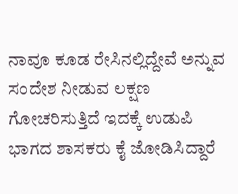ನಾವೂ ಕೂಡ ರೇಸಿನಲ್ಲಿದ್ದೇವೆ ಅನ್ನುವ ಸಂದೇಶ ನೀಡುವ ಲಕ್ಷಣ ಗೋಚರಿಸುತ್ತಿದೆ ಇದಕ್ಕೆ ಉಡುಪಿ ಭಾಗದ ಶಾಸಕರು ಕೈ ಜೋಡಿಸಿದ್ದಾರೆ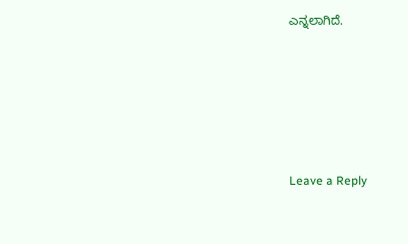ಎನ್ನಲಾಗಿದೆ.





Leave a Reply